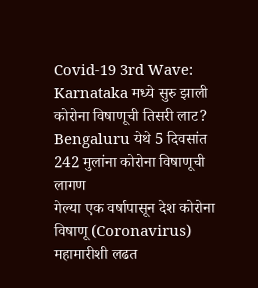Covid-19 3rd Wave: Karnataka मध्ये सुरु झाली कोरोना विषाणूची तिसरी लाट? Bengaluru येथे 5 दिवसांत 242 मुलांना कोरोना विषाणूची लागण
गेल्या एक वर्षापासून देश कोरोना विषाणू (Coronavirus) महामारीशी लढत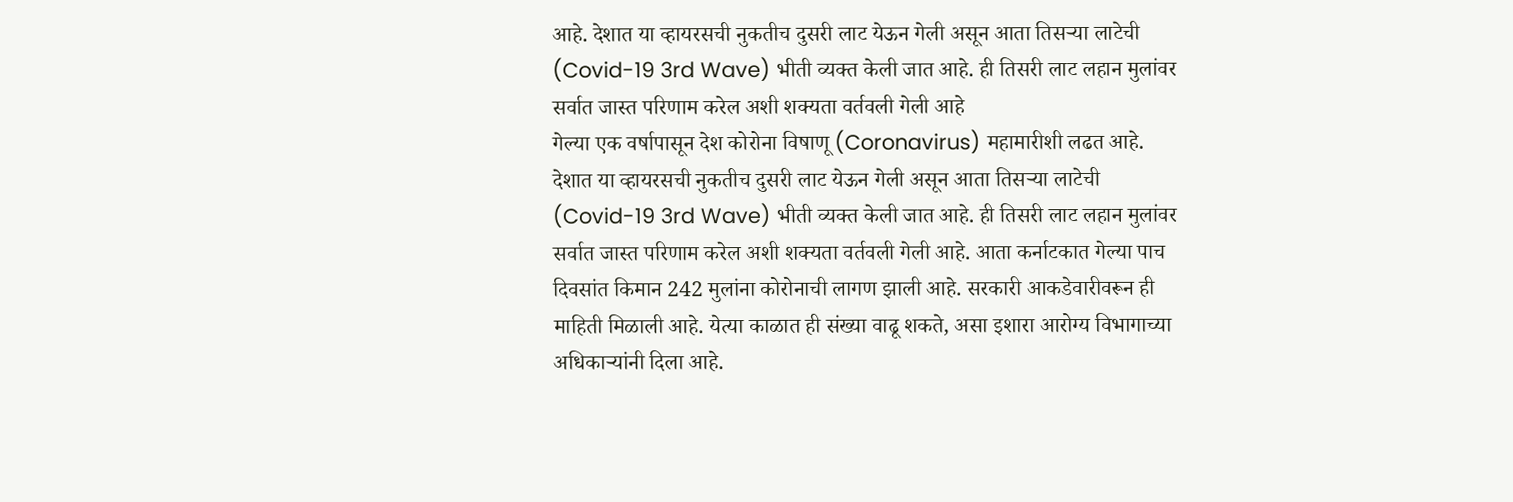आहे. देशात या व्हायरसची नुकतीच दुसरी लाट येऊन गेली असून आता तिसऱ्या लाटेची (Covid-19 3rd Wave) भीती व्यक्त केली जात आहे. ही तिसरी लाट लहान मुलांवर सर्वात जास्त परिणाम करेल अशी शक्यता वर्तवली गेली आहे
गेल्या एक वर्षापासून देश कोरोना विषाणू (Coronavirus) महामारीशी लढत आहे. देशात या व्हायरसची नुकतीच दुसरी लाट येऊन गेली असून आता तिसऱ्या लाटेची (Covid-19 3rd Wave) भीती व्यक्त केली जात आहे. ही तिसरी लाट लहान मुलांवर सर्वात जास्त परिणाम करेल अशी शक्यता वर्तवली गेली आहे. आता कर्नाटकात गेल्या पाच दिवसांत किमान 242 मुलांना कोरोनाची लागण झाली आहे. सरकारी आकडेवारीवरून ही माहिती मिळाली आहे. येत्या काळात ही संख्या वाढू शकते, असा इशारा आरोग्य विभागाच्या अधिकाऱ्यांनी दिला आहे.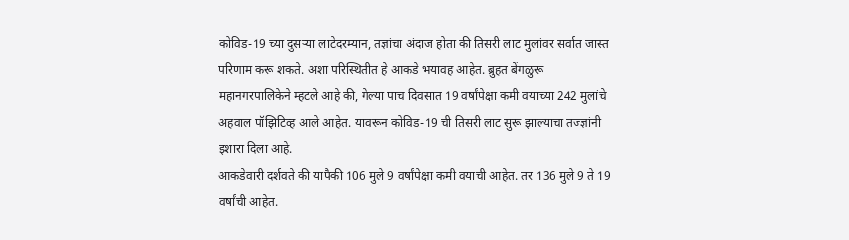कोविड-19 च्या दुसऱ्या लाटेदरम्यान, तज्ञांचा अंदाज होता की तिसरी लाट मुलांवर सर्वात जास्त परिणाम करू शकते. अशा परिस्थितीत हे आकडे भयावह आहेत. ब्रुहत बेंगळुरू महानगरपालिकेने म्हटले आहे की, गेल्या पाच दिवसात 19 वर्षांपेक्षा कमी वयाच्या 242 मुलांचे अहवाल पॉझिटिव्ह आले आहेत. यावरून कोविड-19 ची तिसरी लाट सुरू झाल्याचा तज्ज्ञांनी इशारा दिला आहे.
आकडेवारी दर्शवते की यापैकी 106 मुले 9 वर्षांपेक्षा कमी वयाची आहेत. तर 136 मुले 9 ते 19 वर्षांची आहेत.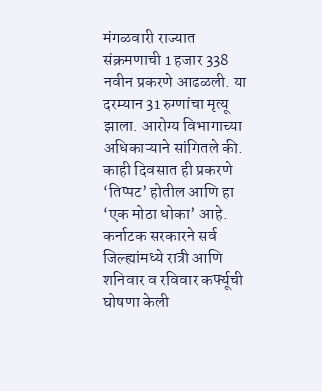मंगळवारी राज्यात संक्रमणाची 1 हजार 338 नवीन प्रकरणे आढळली. या दरम्यान 31 रुग्णांचा मृत्यू झाला. आरोग्य विभागाच्या अधिकाऱ्याने सांगितले की. काही दिवसात ही प्रकरणे ‘तिप्पट’ होतील आणि हा ‘एक मोठा धोका’ आहे. कर्नाटक सरकारने सर्व जिल्ह्यांमध्ये रात्री आणि शनिवार व रविवार कर्फ्यूची घोषणा केली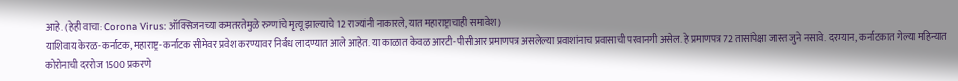आहे. (हेही वाचा: Corona Virus: ऑक्सिजनच्या कमतरतेमुळे रुग्णांचे मृत्यू झाल्याचे 12 राज्यांनी नाकारले, यात महाराष्ट्राचाही समावेश)
याशिवाय केरळ-कर्नाटक, महाराष्ट्र-कर्नाटक सीमेवर प्रवेश करण्यावर निर्बंध लादण्यात आले आहेत. या काळात केवळ आरटी-पीसीआर प्रमाणपत्र असलेल्या प्रवाशांनाच प्रवासाची परवानगी असेल. हे प्रमाणपत्र 72 तासांपेक्षा जास्त जुने नसावे. दरम्यान, कर्नाटकात गेल्या महिन्यात कोरोनाची दररोज 1500 प्रकरणे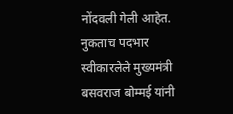नोंदवली गेली आहेत. नुकताच पदभार स्वीकारलेले मुख्यमंत्री बसवराज बोम्मई यांनी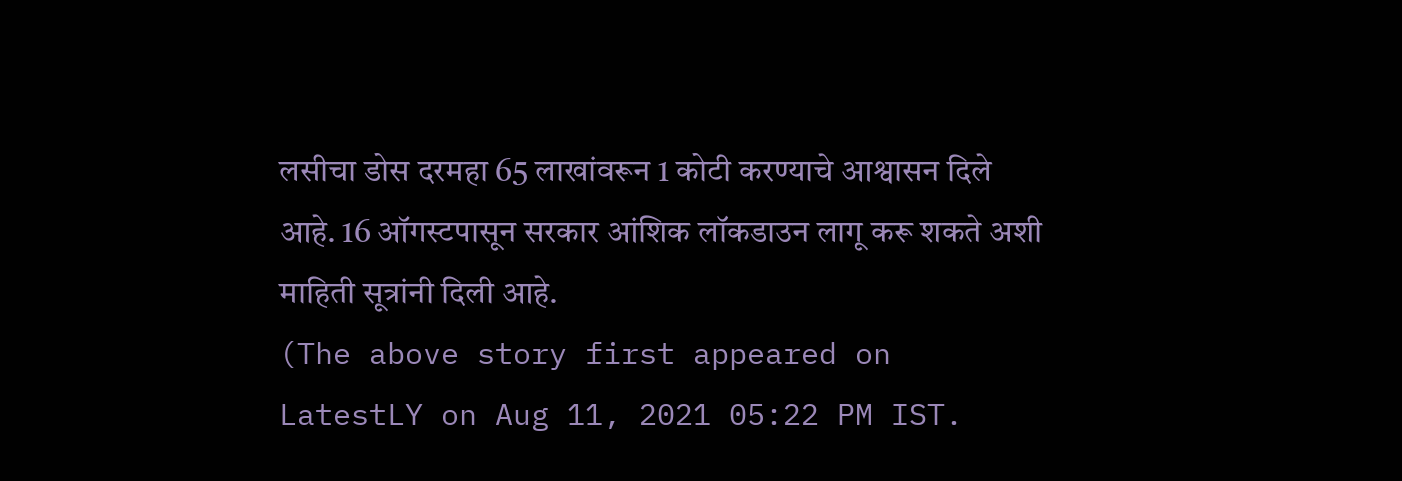लसीचा डोस दरमहा 65 लाखांवरून 1 कोटी करण्याचे आश्वासन दिले आहे. 16 ऑगस्टपासून सरकार आंशिक लॉकडाउन लागू करू शकते अशी माहिती सूत्रांनी दिली आहे.
(The above story first appeared on LatestLY on Aug 11, 2021 05:22 PM IST.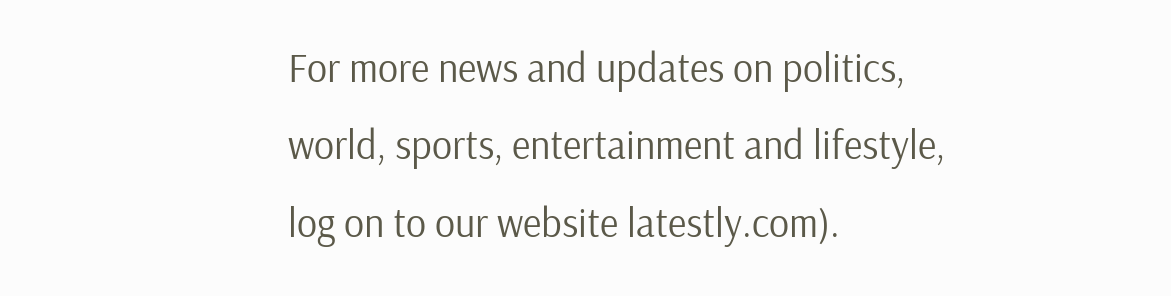For more news and updates on politics, world, sports, entertainment and lifestyle, log on to our website latestly.com).